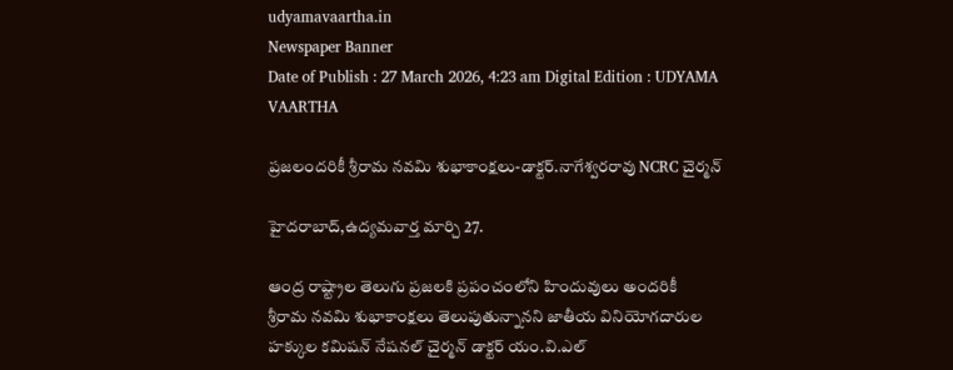udyamavaartha.in
Newspaper Banner
Date of Publish : 27 March 2026, 4:23 am Digital Edition : UDYAMA VAARTHA

ప్రజలందరికీ శ్రీరామ నవమి శుభాకాంక్షలు-డాక్టర్.నాగేశ్వరరావు NCRC చైర్మన్

హైదరాబాద్,ఉద్యమవార్త మార్చి 27.

ఆంద్ర రాష్ట్రాల తెలుగు ప్రజలకి ప్రపంచంలోని హిందువులు అందరికీ
శ్రీరామ నవమి శుభాకాంక్షలు తెలుపుతున్నానని జాతీయ వినియోగదారుల హక్కుల కమిషన్ నేషనల్ చైర్మన్ డాక్టర్ యం.వి.ఎల్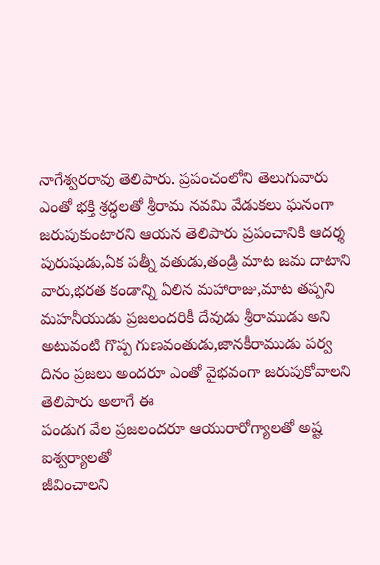నాగేశ్వరరావు తెలిపారు. ప్రపంచంలోని తెలుగువారు ఎంతో భక్తి శ్రద్ధలతో శ్రీరామ నవమి వేడుకలు ఘనంగా జరుపుకుంటారని ఆయన తెలిపారు ప్రపంచానికి ఆదర్శ పురుషుడు,ఏక పత్నీ వతుడు,తండ్రి మాట జమ దాటాని వారు,భరత కండాన్ని ఏలిన మహారాజు,మాట తప్పని మహనీయుడు ప్రజలందరికీ దేవుడు శ్రీరాముడు అని అటువంటి గొప్ప గుణవంతుడు,జానకీరాముడు పర్వ దినం ప్రజలు అందరూ ఎంతో వైభవంగా జరుపుకోవాలని తెలిపారు అలాగే ఈ
పండుగ వేల ప్రజలందరూ ఆయురారోగ్యాలతో అష్ట ఐశ్వర్యాలతో
జీవించాలని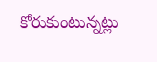కోరుకుంటున్నట్లు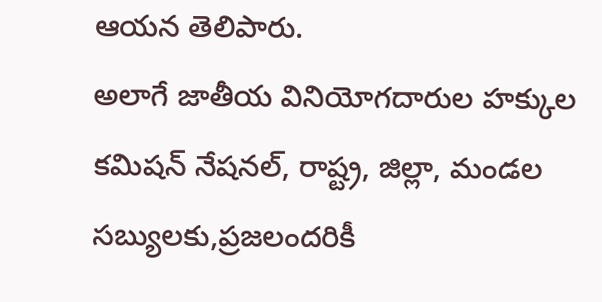ఆయన తెలిపారు.
అలాగే జాతీయ వినియోగదారుల హక్కుల కమిషన్ నేషనల్, రాష్ట్ర, జిల్లా, మండల సబ్యులకు,ప్రజలందరికీ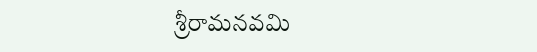శ్రీరామనవమి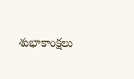శుభాకాంక్షలు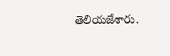తెలియజేశారు.